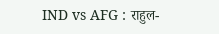IND vs AFG : राहुल-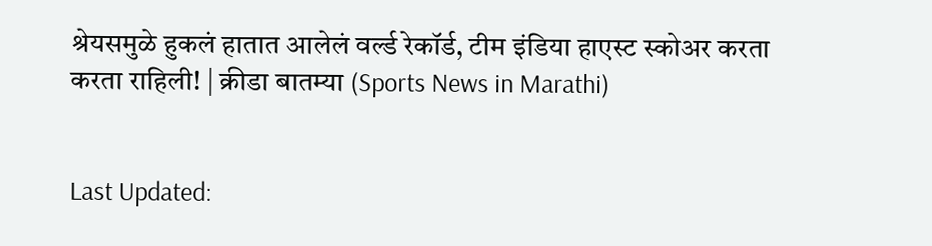श्रेयसमुळे हुकलं हातात आलेलं वर्ल्ड रेकॉर्ड, टीम इंडिया हाएस्ट स्कोअर करता करता राहिली! | क्रीडा बातम्या (Sports News in Marathi)


Last Updated: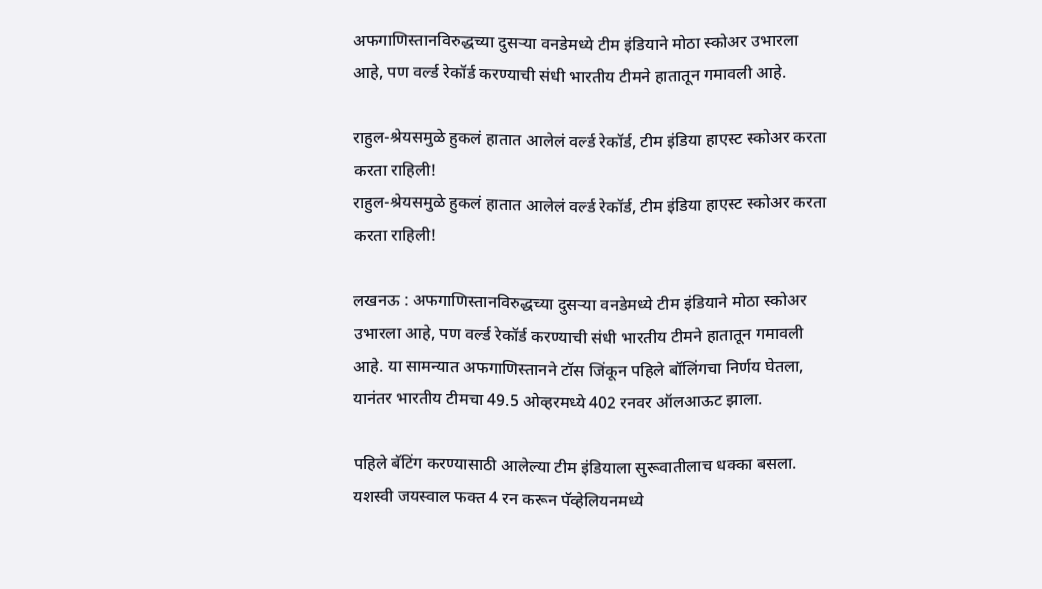अफगाणिस्तानविरुद्धच्या दुसऱ्या वनडेमध्ये टीम इंडियाने मोठा स्कोअर उभारला आहे, पण वर्ल्ड रेकॉर्ड करण्याची संधी भारतीय टीमने हातातून गमावली आहे.

राहुल-श्रेयसमुळे हुकलं हातात आलेलं वर्ल्ड रेकॉर्ड, टीम इंडिया हाएस्ट स्कोअर करता करता राहिली!
राहुल-श्रेयसमुळे हुकलं हातात आलेलं वर्ल्ड रेकॉर्ड, टीम इंडिया हाएस्ट स्कोअर करता करता राहिली!

लखनऊ : अफगाणिस्तानविरुद्धच्या दुसऱ्या वनडेमध्ये टीम इंडियाने मोठा स्कोअर उभारला आहे, पण वर्ल्ड रेकॉर्ड करण्याची संधी भारतीय टीमने हातातून गमावली आहे. या सामन्यात अफगाणिस्तानने टॉस जिंकून पहिले बॉलिंगचा निर्णय घेतला, यानंतर भारतीय टीमचा 49.5 ओव्हरमध्ये 402 रनवर ऑलआऊट झाला.

पहिले बॅटिंग करण्यासाठी आलेल्या टीम इंडियाला सुरूवातीलाच धक्का बसला. यशस्वी जयस्वाल फक्त 4 रन करून पॅव्हेलियनमध्ये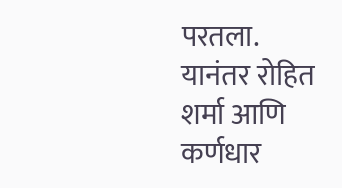परतला. यानंतर रोहित शर्मा आणि कर्णधार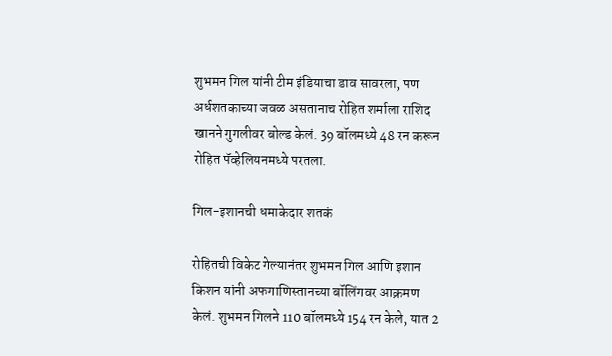शुभमन गिल यांनी टीम इंडियाचा डाव सावरला, पण अर्धशतकाच्या जवळ असतानाच रोहित शर्माला राशिद खानने गुगलीवर बोल्ड केलं. 39 बॉलमध्ये 48 रन करून रोहित पॅव्हेलियनमध्ये परतला.

गिल-इशानची धमाकेदार शतकं

रोहितची विकेट गेल्यानंतर शुभमन गिल आणि इशान किशन यांनी अफगाणिस्तानच्या बॉलिंगवर आक्रमण केलं. शुभमन गिलने 110 बॉलमध्ये 154 रन केले, यात 2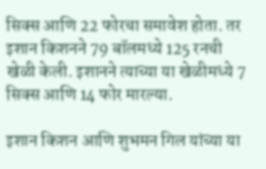सिक्स आणि 22 फोरचा समावेश होता. तर इशान किशनने 79 बॉलमध्ये 125 रनची खेळी केली. इशानने त्याच्या या खेळीमध्ये 7 सिक्स आणि 14 फोर मारल्या.

इशान किशन आणि शुभमन गिल यांच्या या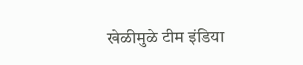खेळीमुळे टीम इंडिया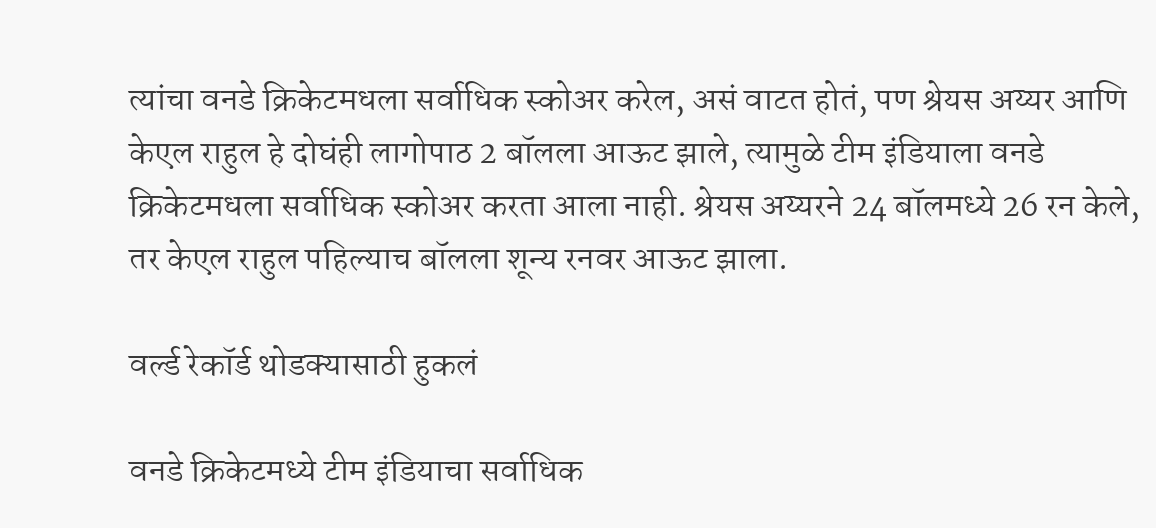त्यांचा वनडे क्रिकेटमधला सर्वाधिक स्कोअर करेल, असं वाटत होतं, पण श्रेयस अय्यर आणि केएल राहुल हे दोघंही लागोपाठ 2 बॉलला आऊट झाले, त्यामुळे टीम इंडियाला वनडे क्रिकेटमधला सर्वाधिक स्कोअर करता आला नाही. श्रेयस अय्यरने 24 बॉलमध्ये 26 रन केले, तर केएल राहुल पहिल्याच बॉलला शून्य रनवर आऊट झाला.

वर्ल्ड रेकॉर्ड थोडक्यासाठी हुकलं

वनडे क्रिकेटमध्ये टीम इंडियाचा सर्वाधिक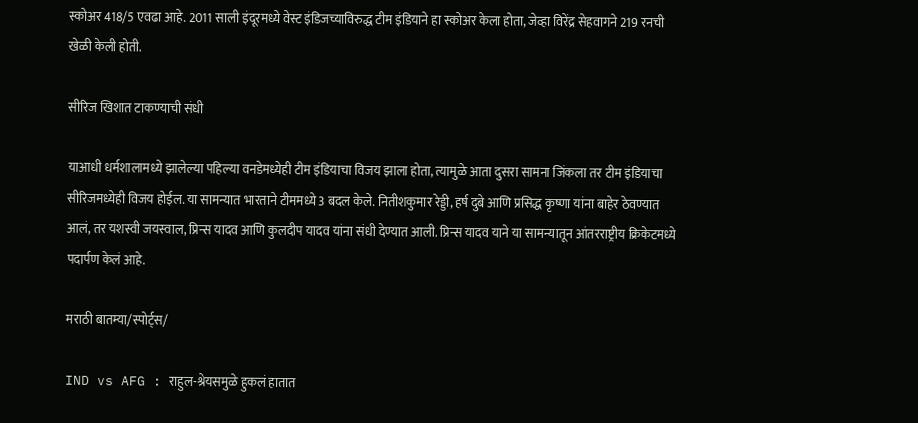स्कोअर 418/5 एवढा आहे. 2011 साली इंदूरमध्ये वेस्ट इंडिजच्याविरुद्ध टीम इंडियाने हा स्कोअर केला होता, जेव्हा विरेंद्र सेहवागने 219 रनची खेळी केली होती.

सीरिज खिशात टाकण्याची संधी

याआधी धर्मशालामध्ये झालेल्या पहिल्या वनडेमध्येही टीम इंडियाचा विजय झाला होता, त्यामुळे आता दुसरा सामना जिंकला तर टीम इंडियाचा सीरिजमध्येही विजय होईल. या सामन्यात भारताने टीममध्ये 3 बदल केले. नितीशकुमार रेड्डी, हर्ष दुबे आणि प्रसिद्ध कृष्णा यांना बाहेर ठेवण्यात आलं, तर यशस्वी जयस्वाल, प्रिन्स यादव आणि कुलदीप यादव यांना संधी देण्यात आली. प्रिन्स यादव याने या सामन्यातून आंतरराष्ट्रीय क्रिकेटमध्ये पदार्पण केलं आहे.

मराठी बातम्या/स्पोर्ट्स/

IND vs AFG : राहुल-श्रेयसमुळे हुकलं हातात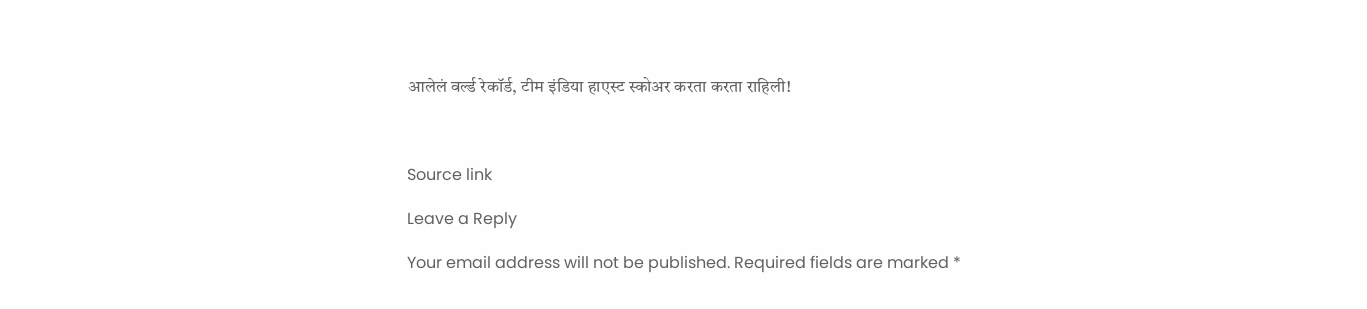आलेलं वर्ल्ड रेकॉर्ड, टीम इंडिया हाएस्ट स्कोअर करता करता राहिली!



Source link

Leave a Reply

Your email address will not be published. Required fields are marked *